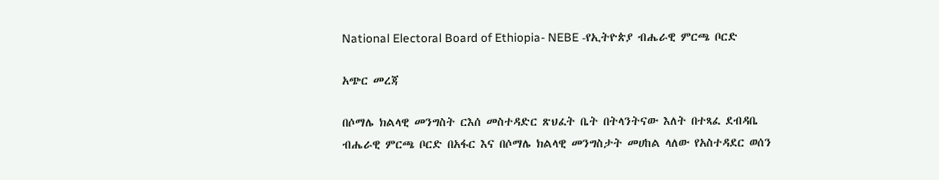National Electoral Board of Ethiopia- NEBE -የኢትዮጵያ ብሔራዊ ምርጫ ቦርድ

አጭር መረጃ

በሶማሌ ክልላዊ መንግስት ርእሰ መስተዳድር ጽህፈት ቤት በትላንትናው እለት በተጻፈ ደብዳቤ ብሔራዊ ምርጫ ቦርድ በአፋር እና በሶማሌ ክልላዊ መንግስታት መሀከል ላለው የአስተዳደር ወሰን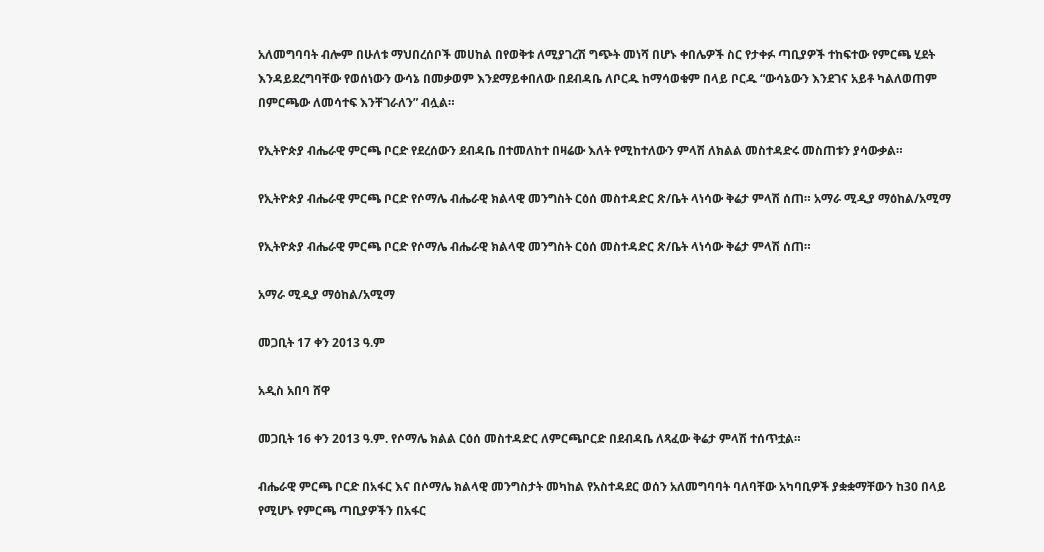አለመግባባት ብሎም በሁለቱ ማህበረሰቦች መሀከል በየወቅቱ ለሚያገረሽ ግጭት መነሻ በሆኑ ቀበሌዎች ስር የታቀፉ ጣቢያዎች ተከፍተው የምርጫ ሂደት እንዳይደረግባቸው የወሰነውን ውሳኔ በመቃወም እንደማይቀበለው በደብዳቤ ለቦርዱ ከማሳወቁም በላይ ቦርዱ “ውሳኔውን እንደገና አይቶ ካልለወጠም በምርጫው ለመሳተፍ እንቸገራለን” ብሏል።

የኢትዮጵያ ብሔራዊ ምርጫ ቦርድ የደረሰውን ደብዳቤ በተመለከተ በዛሬው እለት የሚከተለውን ምላሽ ለክልል መስተዳድሩ መስጠቱን ያሳውቃል።

የኢትዮጵያ ብሔራዊ ምርጫ ቦርድ የሶማሌ ብሔራዊ ክልላዊ መንግስት ርዕሰ መስተዳድር ጽ/ቤት ላነሳው ቅሬታ ምላሽ ሰጠ። አማራ ሚዲያ ማዕከል/አሚማ

የኢትዮጵያ ብሔራዊ ምርጫ ቦርድ የሶማሌ ብሔራዊ ክልላዊ መንግስት ርዕሰ መስተዳድር ጽ/ቤት ላነሳው ቅሬታ ምላሽ ሰጠ።

አማራ ሚዲያ ማዕከል/አሚማ

መጋቢት 17 ቀን 2013 ዓ.ም

አዲስ አበባ ሸዋ

መጋቢት 16 ቀን 2013 ዓ.ም. የሶማሌ ክልል ርዕሰ መስተዳድር ለምርጫቦርድ በደብዳቤ ለጻፈው ቅሬታ ምላሽ ተሰጥቷል።

ብሔራዊ ምርጫ ቦርድ በአፋር እና በሶማሌ ክልላዊ መንግስታት መካከል የአስተዳደር ወሰን አለመግባባት ባለባቸው አካባቢዎች ያቋቋማቸውን ከ30 በላይ የሚሆኑ የምርጫ ጣቢያዎችን በአፋር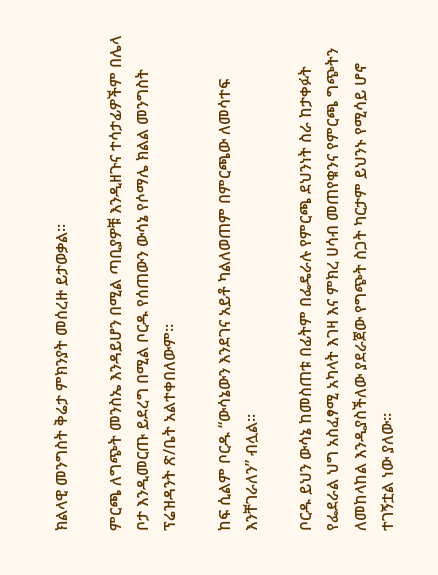ክልላዊ መንግስት ቅሬታ ምክንያት መሰረዙ ይታወቃል።

ምርጫ ለግጭት መንስኤ እንዳይሆን በሚል ጣቢያዎቹ እንዲዘጉና ተሳታፊዎችም በሌላ ቦታ እንዲመርጡ ይደረግ በሚል ቦርዱ የሰጠውን ውሳኔ የሶማሌ ክልል መንግስት ፕሬዝዳንት ጽ/ቤት አልተቀበለውም።

ከፍ ሲልም ቦርዱ “ውሳኔውን እንደገና አይቶ ካልለወጠም በምርጫው ለመሳተፍ እንቸገራለን” ብሏል።

ቦርዱ ይህን ውሳኔ ከመስጠቱ በፊትም በፌዴራሉ የምርጫ ደህንነት ስራ ከታቀፉት የፌደራል ህግ አስፈፃሚ አካላት እገዛ እና ምክረ ሀሳብ መጠየቁንና የምርጫ ግጭትን ለመከላከል እንዲያስችለው ያደራጀው የግጭት ስጋት ካርታም ይህንኑ የሚሳይ ሆኖ ተገኝቷል ነው ያለው።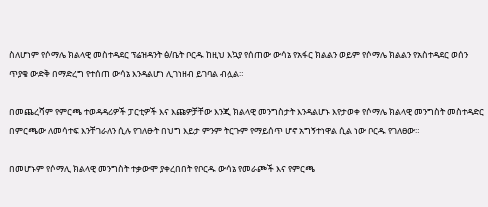ስለሆነም የሶማሌ ክልላዊ መስተዳደር ፕሬዝዳንት ፅ/ቤት ቦርዱ ከዚህ እኳያ የሰጠው ውሳኔ የአፋር ክልልን ወይም የሶማሌ ክልልን የአስተዳደር ወሰን ጥያቄ ውድቅ በማድረግ የተሰጠ ውሳኔ እንዳልሆነ ሊገነዘብ ይገባል ብሏል።

በመጨረሻም የምርጫ ተወዳዳሪዎች ፓርቲዎች እና እጩዎቻቸው እንጂ ክልላዊ መንግስታት እንዳልሆኑ እየታወቀ የሶማሌ ክልላዊ መንግስት መስተዳድር በምርጫው ለመሳተፍ እንቸገራለን ሲሉ የገለፁት በህግ እይታ ምንም ትርጉም የማይሰጥ ሆኖ አግኝተነዋል ሲል ነው ቦርዱ የገለፀው።

በመሆኑም የሶማሊ ክልላዊ መንግስት ተቃውሞ ያቀረበበት የቦርዱ ውሳኔ የመራጮች እና የምርጫ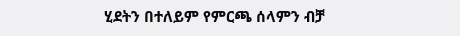ሂደትን በተለይም የምርጫ ሰላምን ብቻ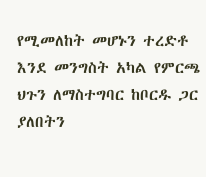የሚመለከት መሆኑን ተረድቶ እንደ መንግስት አካል የምርጫ ህጉን ለማስተግባር ከቦርዱ ጋር ያለበትን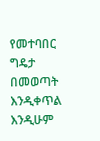የመተባበር ግዴታ በመወጣት እንዲቀጥል እንዲሁም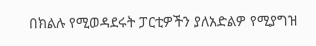በክልሉ የሚወዳደሩት ፓርቲዎችን ያለአድልዎ የሚያግዝ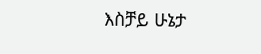እስቻይ ሁኔታ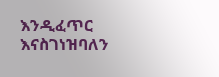እንዲፈጥር እናስገነዝባለን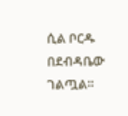ሲል ቦርዱ በደብዳቤው ገልጧል።